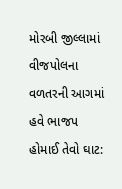મોરબી જીલ્લામાં વીજપોલના વળતરની આગમાં હવે ભાજપ હોમાઈ તેવો ઘાટ: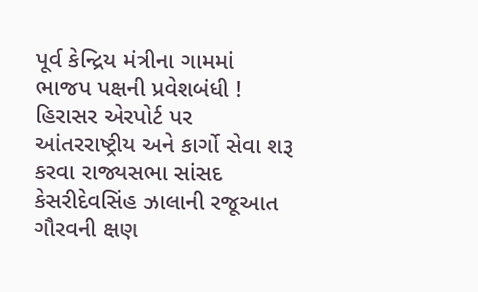પૂર્વ કેન્દ્રિય મંત્રીના ગામમાં ભાજપ પક્ષની પ્રવેશબંધી !  હિરાસર એરપોર્ટ પર આંતરરાષ્ટ્રીય અને કાર્ગો સેવા શરૂ કરવા રાજ્યસભા સાંસદ કેસરીદેવસિંહ ઝાલાની રજૂઆત ગૌરવની ક્ષણ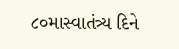૮૦માસ્વાતંત્ર્ય દિને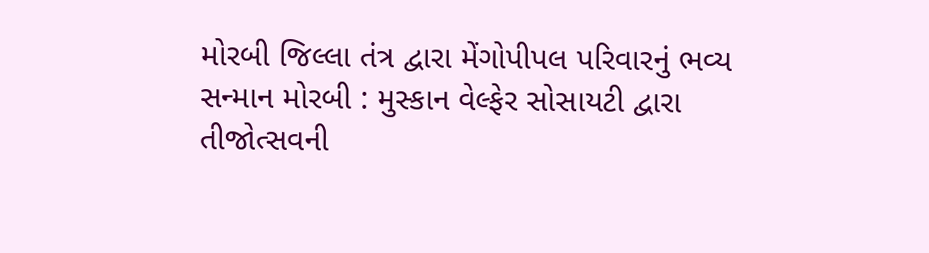મોરબી જિલ્લા તંત્ર દ્વારા મેંગોપીપલ પરિવારનું ભવ્ય સન્માન મોરબી : મુસ્કાન વેલ્ફેર સોસાયટી દ્વારા તીજોત્સવની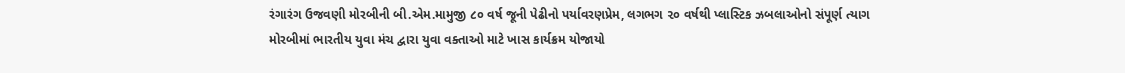રંગારંગ ઉજવણી મોરબીની બી.એમ.મામુજી ૮૦ વર્ષ જૂની પેઢીનો પર્યાવરણપ્રેમ, લગભગ ૨૦ વર્ષથી પ્લાસ્ટિક ઝબલાઓનો સંપૂર્ણ ત્યાગ મોરબીમાં ભારતીય યુવા મંચ દ્વારા યુવા વક્તાઓ માટે ખાસ કાર્યક્રમ યોજાયો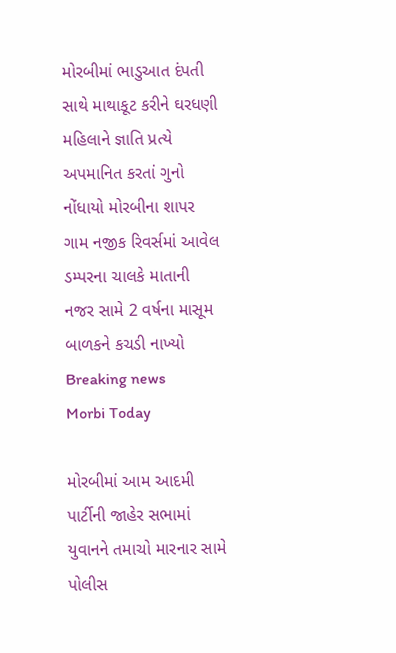મોરબીમાં ભાડુઆત દંપતી સાથે માથાકૂટ કરીને ઘરધણી મહિલાને જ્ઞાતિ પ્રત્યે અપમાનિત કરતાં ગુનો નોંધાયો મોરબીના શાપર ગામ નજીક રિવર્સમાં આવેલ ડમ્પરના ચાલકે માતાની નજર સામે 2 વર્ષના માસૂમ બાળકને કચડી નાખ્યો
Breaking news
Morbi Today

મોરબીમાં આમ આદમી પાર્ટીની જાહેર સભામાં યુવાનને તમાચો મારનાર સામે પોલીસ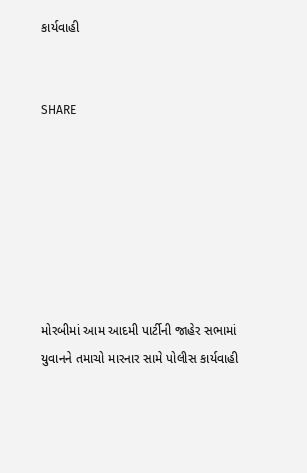કાર્યવાહી


SHARE







મોરબીમાં આમ આદમી પાર્ટીની જાહેર સભામાં યુવાનને તમાચો મારનાર સામે પોલીસ કાર્યવાહી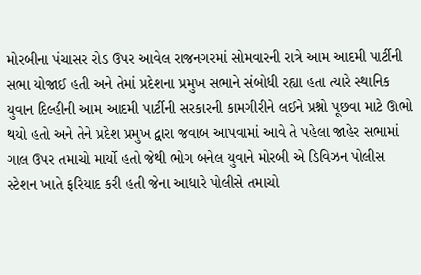મોરબીના પંચાસર રોડ ઉપર આવેલ રાજનગરમાં સોમવારની રાત્રે આમ આદમી પાર્ટીની સભા યોજાઈ હતી અને તેમાં પ્રદેશના પ્રમુખ સભાને સંબોધી રહ્યા હતા ત્યારે સ્થાનિક યુવાન દિલ્હીની આમ આદમી પાર્ટીની સરકારની કામગીરીને લઈને પ્રશ્નો પૂછવા માટે ઊભો થયો હતો અને તેને પ્રદેશ પ્રમુખ દ્વારા જવાબ આપવામાં આવે તે પહેલા જાહેર સભામાં ગાલ ઉપર તમાચો માર્યો હતો જેથી ભોગ બનેલ યુવાને મોરબી એ ડિવિઝન પોલીસ સ્ટેશન ખાતે ફરિયાદ કરી હતી જેના આધારે પોલીસે તમાચો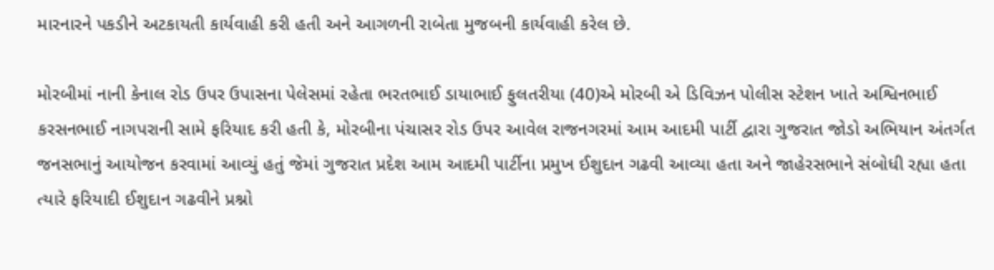મારનારને પકડીને અટકાયતી કાર્યવાહી કરી હતી અને આગળની રાબેતા મુજબની કાર્યવાહી કરેલ છે.

મોરબીમાં નાની કેનાલ રોડ ઉપર ઉપાસના પેલેસમાં રહેતા ભરતભાઈ ડાયાભાઈ ફુલતરીયા (40)એ મોરબી એ ડિવિઝન પોલીસ સ્ટેશન ખાતે અશ્વિનભાઈ કરસનભાઈ નાગપરાની સામે ફરિયાદ કરી હતી કે, મોરબીના પંચાસર રોડ ઉપર આવેલ રાજનગરમાં આમ આદમી પાર્ટી દ્વારા ગુજરાત જોડો અભિયાન અંતર્ગત જનસભાનું આયોજન કરવામાં આવ્યું હતું જેમાં ગુજરાત પ્રદેશ આમ આદમી પાર્ટીના પ્રમુખ ઈશુદાન ગઢવી આવ્યા હતા અને જાહેરસભાને સંબોધી રહ્યા હતા ત્યારે ફરિયાદી ઈશુદાન ગઢવીને પ્રશ્નો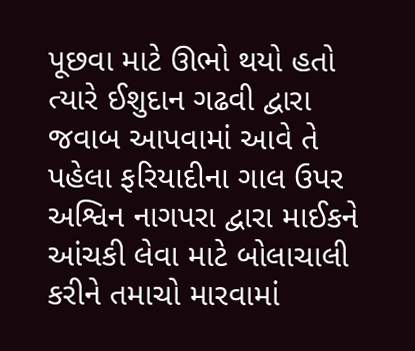પૂછવા માટે ઊભો થયો હતો ત્યારે ઈશુદાન ગઢવી દ્વારા જવાબ આપવામાં આવે તે પહેલા ફરિયાદીના ગાલ ઉપર અશ્વિન નાગપરા દ્વારા માઈકને આંચકી લેવા માટે બોલાચાલી કરીને તમાચો મારવામાં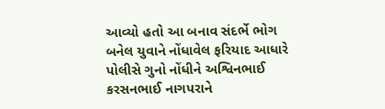આવ્યો હતો આ બનાવ સંદર્ભે ભોગ બનેલ યુવાને નોંધાવેલ ફરિયાદ આધારે પોલીસે ગુનો નોંધીને અશ્વિનભાઈ કરસનભાઈ નાગપરાને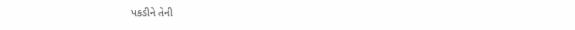પકડીને તેની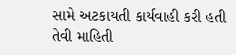સામે અટકાયતી કાર્યવાહી કરી હતી તેવી માહિતી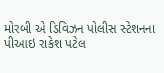મોરબી એ ડિવિઝન પોલીસ સ્ટેશનના પીઆઇ રાકેશ પટેલ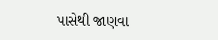પાસેથી જાણવા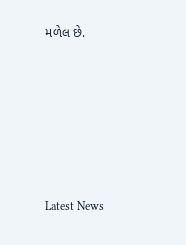મળેલ છે.






Latest News